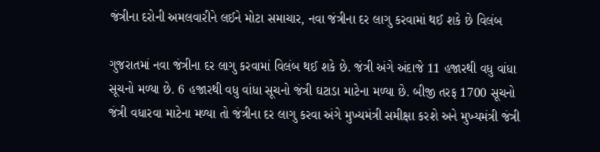જંત્રીના દરોની અમલવારીને લઈને મોટા સમાચાર, નવા જંત્રીના દર લાગુ કરવામાં થઈ શકે છે વિલંબ

ગુજરાતમાં નવા જંત્રીના દર લાગુ કરવામાં વિલંબ થઈ શકે છે. જંત્રી અંગે અંદાજે 11 હજારથી વધુ વાંધા સૂચનો મળ્યા છે. 6 હજારથી વધુ વાંધા સૂચનો જંત્રી ઘટાડા માટેના મળ્યા છે. બીજી તરફ 1700 સૂચનો જંત્રી વધારવા માટેના મળ્યા તો જંત્રીના દર લાગુ કરવા અંગે મુખ્યમંત્રી સમીક્ષા કરશે અને મુખ્યમંત્રી જંત્રી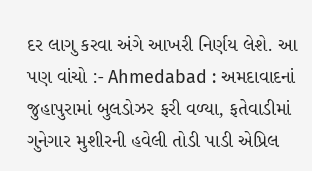દર લાગુ કરવા અંગે આખરી નિર્ણય લેશે. આ પણ વાંચો :- Ahmedabad : અમદાવાદનાં જુહાપુરામાં બુલડોઝર ફરી વળ્યા, ફતેવાડીમાં ગુનેગાર મુશીરની હવેલી તોડી પાડી એપ્રિલ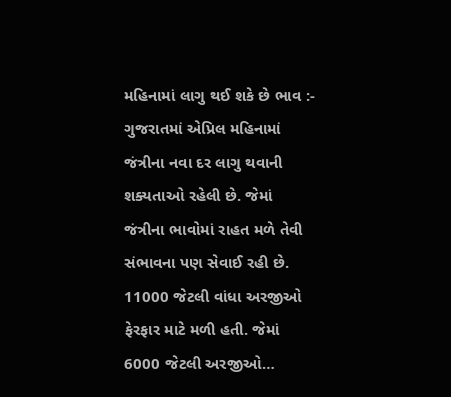મહિનામાં લાગુ થઈ શકે છે ભાવ :- ગુજરાતમાં એપ્રિલ મહિનામાં જંત્રીના નવા દર લાગુ થવાની શક્યતાઓ રહેલી છે. જેમાં જંત્રીના ભાવોમાં રાહત મળે તેવી સંભાવના પણ સેવાઈ રહી છે. 11000 જેટલી વાંધા અરજીઓ ફેરફાર માટે મળી હતી. જેમાં 6000 જેટલી અરજીઓ…